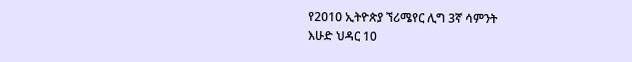የ2010 ኢትዮጵያ ኘሪሜየር ሊግ 3ኛ ሳምንት
እሁድ ህዳር 10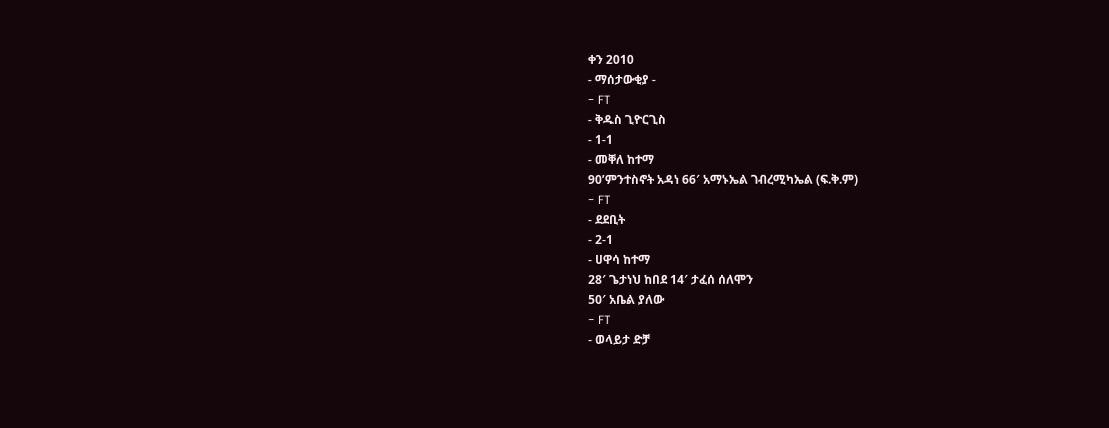ቀን 2010
- ማሰታውቂያ -
- FT
- ቅዱስ ጊዮርጊስ
- 1-1
- መቐለ ከተማ
90’ምንተስኖት አዳነ 66′ አማኑኤል ገብረሚካኤል (ፍ.ቅ.ም)
- FT
- ደደቢት
- 2-1
- ሀዋሳ ከተማ
28′ ጌታነህ ከበደ 14′ ታፈሰ ሰለሞን
50′ አቤል ያለው
- FT
- ወላይታ ድቻ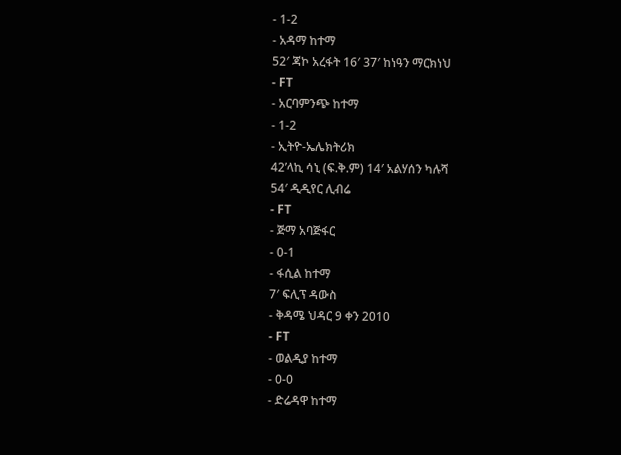- 1-2
- አዳማ ከተማ
52′ ጃኮ አረፋት 16′ 37′ ከነዓን ማርክነህ
- FT
- አርባምንጭ ከተማ
- 1-2
- ኢትዮ-ኤሌክትሪክ
42’ላኪ ሳኒ (ፍ.ቅ.ም) 14′ አልሃሰን ካሉሻ
54′ ዲዲየር ሊብሬ
- FT
- ጅማ አባጅፋር
- 0-1
- ፋሲል ከተማ
7′ ፍሊፕ ዳውስ
- ቅዳሜ ህዳር 9 ቀን 2010
- FT
- ወልዲያ ከተማ
- 0-0
- ድሬዳዋ ከተማ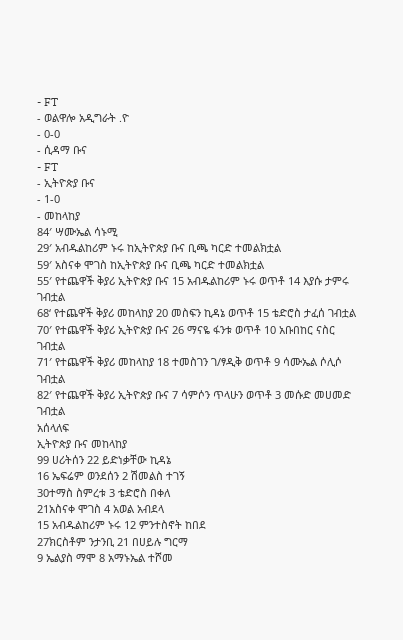- FT
- ወልዋሎ አዲግራት .ዮ
- 0-0
- ሲዳማ ቡና
- FT
- ኢትዮጵያ ቡና
- 1-0
- መከላከያ
84′ ሣሙኤል ሳኑሚ
29′ አብዱልከሪም ኑሩ ከኢትዮጵያ ቡና ቢጫ ካርድ ተመልክቷል
59′ አስናቀ ሞገስ ከኢትዮጵያ ቡና ቢጫ ካርድ ተመልክቷል
55′ የተጨዋች ቅያሪ ኢትዮጵያ ቡና 15 አብዱልከሪም ኑሩ ወጥቶ 14 እያሱ ታምሩ ገብቷል
68‘ የተጨዋች ቅያሪ መከላከያ 20 መስፍን ኪዳኔ ወጥቶ 15 ቴድሮስ ታፈሰ ገብቷል
70′ የተጨዋች ቅያሪ ኢትዮጵያ ቡና 26 ማናዬ ፋንቱ ወጥቶ 10 አቡበከር ናስር ገብቷል
71′ የተጨዋች ቅያሪ መከላከያ 18 ተመስገን ገ/ፃዲቅ ወጥቶ 9 ሳሙኤል ሶሊሶ ገብቷል
82′ የተጨዋች ቅያሪ ኢትዮጵያ ቡና 7 ሳምሶን ጥላሁን ወጥቶ 3 መሱድ መሀመድ ገብቷል
አሰላለፍ
ኢትዮጵያ ቡና መከላከያ
99 ሀሪትሰን 22 ይድነቃቸው ኪዳኔ
16 ኤፍሬም ወንደሰን 2 ሽመልስ ተገኝ
30ተማስ ስምረቱ 3 ቴድሮስ በቀለ
21አስናቀ ሞገስ 4 አወል አብደላ
15 አብዱልከሪም ኑሩ 12 ምንተስኖት ከበደ
27ክርስቶም ንታንቢ 21 በሀይሉ ግርማ
9 ኤልያስ ማሞ 8 አማኑኤል ተሾመ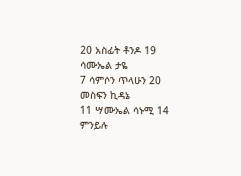20 አስፊት ቶንዶ 19 ሳሙኤል ታዬ
7 ሳምሶን ጥላሁን 20 መስፍን ኪዳኔ
11 ሣሙኤል ሳኑሚ 14 ምንይሉ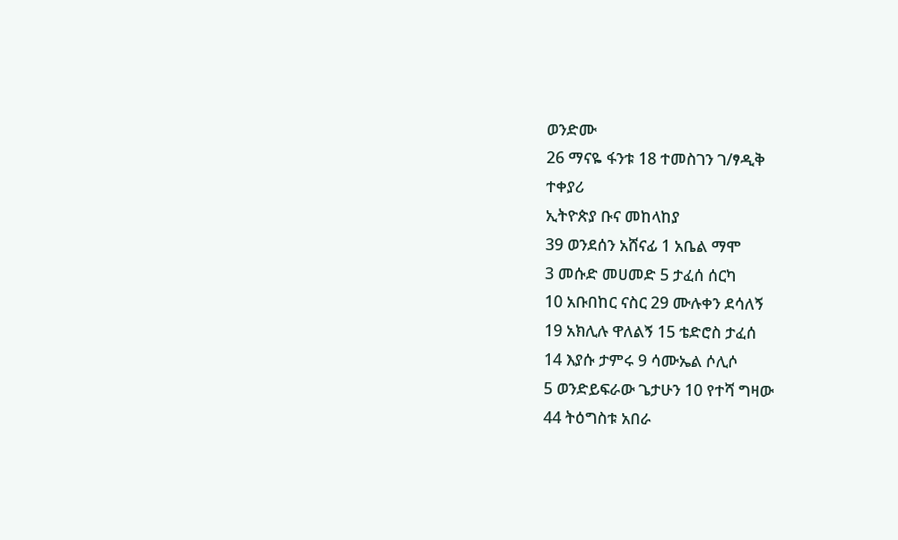ወንድሙ
26 ማናዬ ፋንቱ 18 ተመስገን ገ/ፃዲቅ
ተቀያሪ
ኢትዮጵያ ቡና መከላከያ
39 ወንደሰን አሸናፊ 1 አቤል ማሞ
3 መሱድ መሀመድ 5 ታፈሰ ሰርካ
10 አቡበከር ናስር 29 ሙሉቀን ደሳለኝ
19 አክሊሉ ዋለልኝ 15 ቴድሮስ ታፈሰ
14 እያሱ ታምሩ 9 ሳሙኤል ሶሊሶ
5 ወንድይፍራው ጌታሁን 10 የተሻ ግዛው
44 ትዕግስቱ አበራ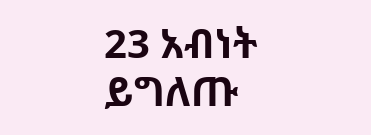23 አብነት ይግለጡ